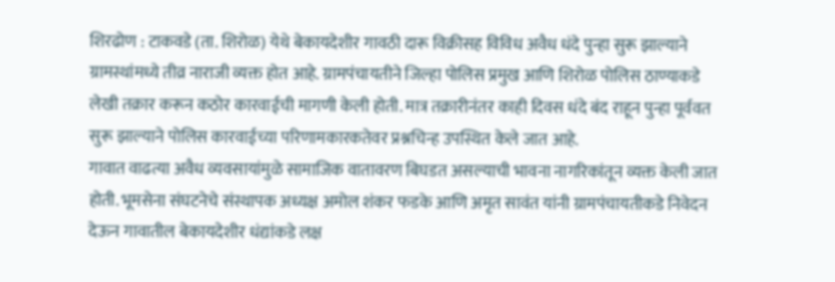शिरढोण : टाकवडे (ता. शिरोळ) येथे बेकायदेशीर गावठी दारू विक्रीसह विविध अवैध धंदे पुन्हा सुरू झाल्याने ग्रामस्थांमध्ये तीव्र नाराजी व्यक्त होत आहे. ग्रामपंचायतीने जिल्हा पोलिस प्रमुख आणि शिरोळ पोलिस ठाण्याकडे लेखी तक्रार करून कठोर कारवाईची मागणी केली होती. मात्र तक्रारीनंतर काही दिवस धंदे बंद राहून पुन्हा पूर्ववत सुरू झाल्याने पोलिस कारवाईच्या परिणामकारकतेवर प्रश्नचिन्ह उपस्थित केले जात आहे.
गावात वाढत्या अवैध व्यवसायांमुळे सामाजिक वातावरण बिघडत असल्याची भावना नागरिकांतून व्यक्त केली जात होती. भूमसेना संघटनेचे संस्थापक अध्यक्ष अमोल शंकर फडके आणि अमृत सावंत यांनी ग्रामपंचायतीकडे निवेदन देऊन गावातील बेकायदेशीर धंद्यांकडे लक्ष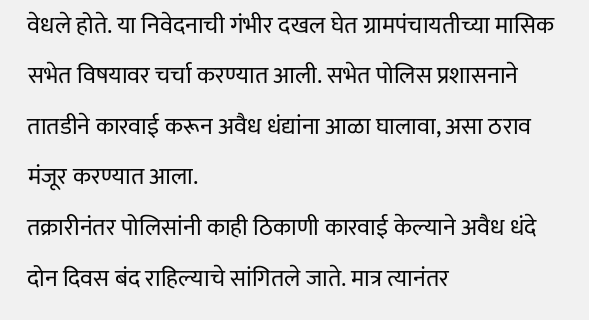वेधले होते. या निवेदनाची गंभीर दखल घेत ग्रामपंचायतीच्या मासिक सभेत विषयावर चर्चा करण्यात आली. सभेत पोलिस प्रशासनाने तातडीने कारवाई करून अवैध धंद्यांना आळा घालावा, असा ठराव मंजूर करण्यात आला.
तक्रारीनंतर पोलिसांनी काही ठिकाणी कारवाई केल्याने अवैध धंदे दोन दिवस बंद राहिल्याचे सांगितले जाते. मात्र त्यानंतर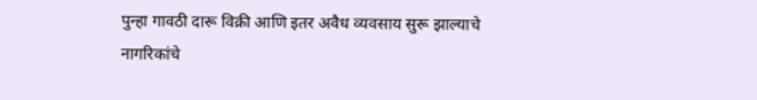पुन्हा गावठी दारू विक्री आणि इतर अवैध व्यवसाय सुरू झाल्याचे नागरिकांचे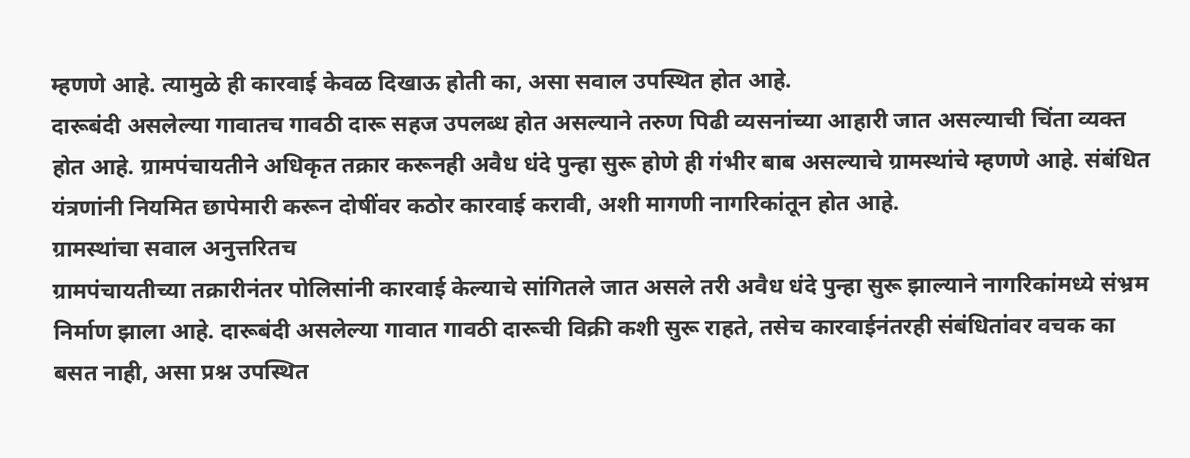म्हणणे आहे. त्यामुळे ही कारवाई केवळ दिखाऊ होती का, असा सवाल उपस्थित होत आहे.
दारूबंदी असलेल्या गावातच गावठी दारू सहज उपलब्ध होत असल्याने तरुण पिढी व्यसनांच्या आहारी जात असल्याची चिंता व्यक्त होत आहे. ग्रामपंचायतीने अधिकृत तक्रार करूनही अवैध धंदे पुन्हा सुरू होणे ही गंभीर बाब असल्याचे ग्रामस्थांचे म्हणणे आहे. संबंधित यंत्रणांनी नियमित छापेमारी करून दोषींवर कठोर कारवाई करावी, अशी मागणी नागरिकांतून होत आहे.
ग्रामस्थांचा सवाल अनुत्तरितच
ग्रामपंचायतीच्या तक्रारीनंतर पोलिसांनी कारवाई केल्याचे सांगितले जात असले तरी अवैध धंदे पुन्हा सुरू झाल्याने नागरिकांमध्ये संभ्रम निर्माण झाला आहे. दारूबंदी असलेल्या गावात गावठी दारूची विक्री कशी सुरू राहते, तसेच कारवाईनंतरही संबंधितांवर वचक का बसत नाही, असा प्रश्न उपस्थित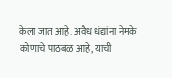केला जात आहे. अवैध धंद्यांना नेमके कोणाचे पाठबळ आहे, याची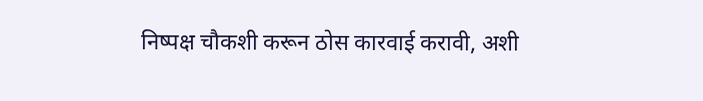निष्पक्ष चौकशी करून ठोस कारवाई करावी, अशी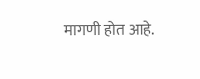मागणी होत आहे.